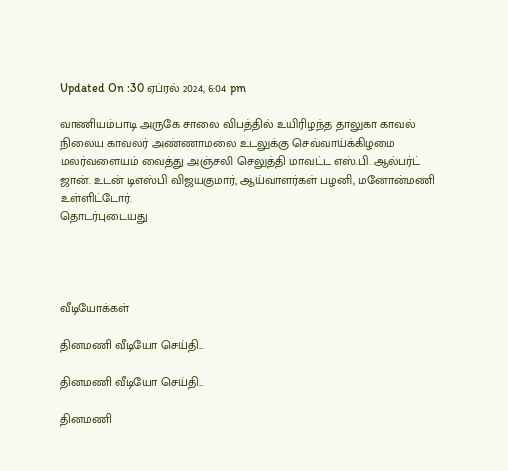Updated On :30 ஏப்ரல் 2024, 6:04 pm

வாணியம்பாடி அருகே சாலை விபத்தில் உயிரிழந்த தாலுகா காவல் நிலைய காவலர் அண்ணாமலை உடலுக்கு செவ்வாய்க்கிழமை மலர்வளையம் வைத்து அஞ்சலி செலுத்தி மாவட்ட எஸ்.பி. ஆல்பர்ட் ஜான். உடன் டிஎஸ்பி விஜயகுமார், ஆய்வாளர்கள் பழனி, மனோன்மணி உள்ளிட்டோர்.
தொடர்புடையது




வீடியோக்கள்

தினமணி வீடியோ செய்தி...

தினமணி வீடியோ செய்தி...

தினமணி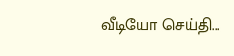வீடியோ செய்தி...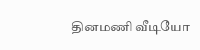தினமணி வீடியோ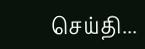செய்தி...